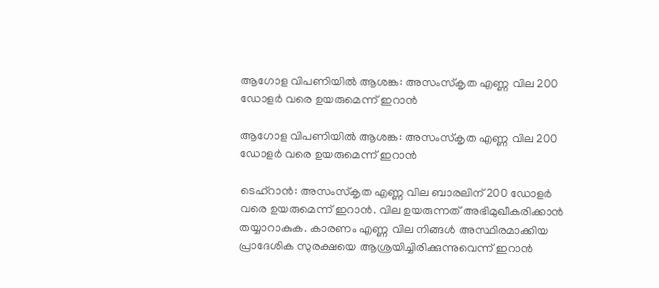ആഗോള വിപണിയില്‍ ആശങ്ക: അസംസ്‌കൃത എണ്ണ വില 200 ഡോളര്‍ വരെ ഉയരുമെന്ന് ഇറാന്‍

ആഗോള വിപണിയില്‍ ആശങ്ക: അസംസ്‌കൃത എണ്ണ വില 200 ഡോളര്‍ വരെ ഉയരുമെന്ന് ഇറാന്‍

ടെഹ്‌റാന്‍: അസംസ്‌കൃത എണ്ണ വില ബാരലിന് 200 ഡോളര്‍ വരെ ഉയരുമെന്ന് ഇറാന്‍. വില ഉയരുന്നത് അഭിമുഖീകരിക്കാന്‍ തയ്യാറാകുക. കാരണം എണ്ണ വില നിങ്ങള്‍ അസ്ഥിരമാക്കിയ പ്രാദേശിക സുരക്ഷയെ ആശ്രയിച്ചിരിക്കുന്നുവെന്ന് ഇറാന്‍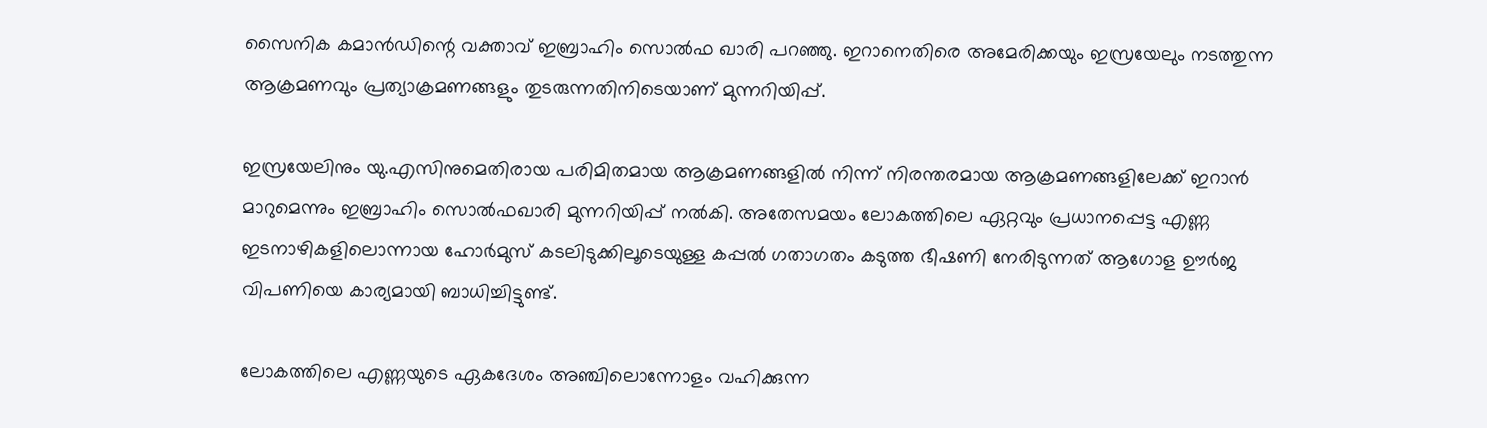സൈനിക കമാന്‍ഡിന്റെ വക്താവ് ഇബ്രാഹിം സൊല്‍ഫ ഖാരി പറഞ്ഞു. ഇറാനെതിരെ അമേരിക്കയും ഇസ്രയേലും നടത്തുന്ന ആക്രമണവും പ്രത്യാക്രമണങ്ങളും തുടരുന്നതിനിടെയാണ് മുന്നറിയിപ്പ്.

ഇസ്രയേലിനും യു.എസിനുമെതിരായ പരിമിതമായ ആക്രമണങ്ങളില്‍ നിന്ന് നിരന്തരമായ ആക്രമണങ്ങളിലേക്ക് ഇറാന്‍ മാറുമെന്നും ഇബ്രാഹിം സൊല്‍ഫഖാരി മുന്നറിയിപ്പ് നല്‍കി. അതേസമയം ലോകത്തിലെ ഏറ്റവും പ്രധാനപ്പെട്ട എണ്ണ ഇടനാഴികളിലൊന്നായ ഹോര്‍മുസ് കടലിടുക്കിലൂടെയുള്ള കപ്പല്‍ ഗതാഗതം കടുത്ത ഭീഷണി നേരിടുന്നത് ആഗോള ഊര്‍ജ വിപണിയെ കാര്യമായി ബാധിച്ചിട്ടുണ്ട്.

ലോകത്തിലെ എണ്ണയുടെ ഏകദേശം അഞ്ചിലൊന്നോളം വഹിക്കുന്ന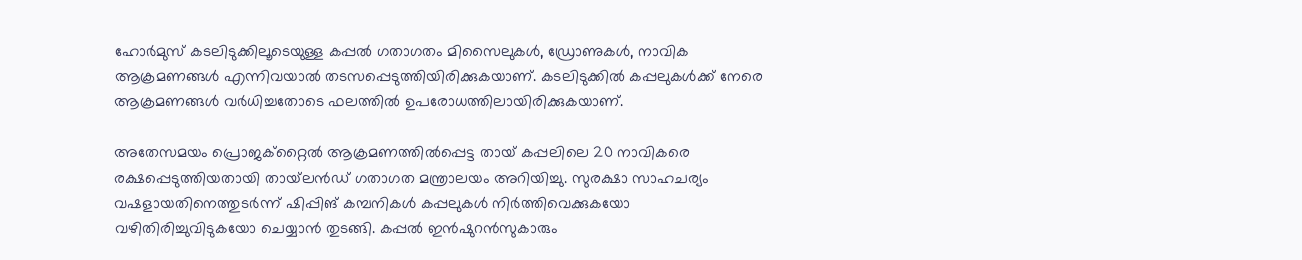ഹോര്‍മുസ് കടലിടുക്കിലൂടെയുള്ള കപ്പല്‍ ഗതാഗതം മിസൈലുകള്‍, ഡ്രോണുകള്‍, നാവിക ആക്രമണങ്ങള്‍ എന്നിവയാല്‍ തടസപ്പെടുത്തിയിരിക്കുകയാണ്. കടലിടുക്കില്‍ കപ്പലുകള്‍ക്ക് നേരെ ആക്രമണങ്ങള്‍ വര്‍ധിച്ചതോടെ ഫലത്തില്‍ ഉപരോധത്തിലായിരിക്കുകയാണ്.

അതേസമയം പ്രൊജക്‌റ്റൈല്‍ ആക്രമണത്തില്‍പ്പെട്ട തായ് കപ്പലിലെ 20 നാവികരെ രക്ഷപ്പെടുത്തിയതായി തായ്‌ലന്‍ഡ് ഗതാഗത മന്ത്രാലയം അറിയിച്ചു. സുരക്ഷാ സാഹചര്യം വഷളായതിനെത്തുടര്‍ന്ന് ഷിപ്പിങ് കമ്പനികള്‍ കപ്പലുകള്‍ നിര്‍ത്തിവെക്കുകയോ വഴിതിരിച്ചുവിടുകയോ ചെയ്യാന്‍ തുടങ്ങി. കപ്പല്‍ ഇന്‍ഷുറന്‍സുകാരും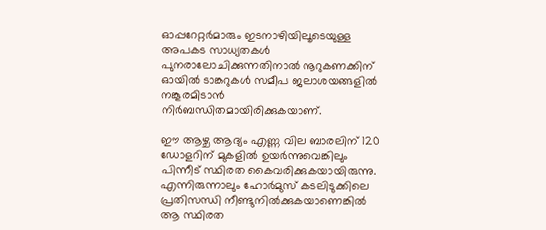ഓപ്പറേറ്റര്‍മാരും ഇടനാഴിയിലൂടെയുള്ള അപകട സാധ്യതകള്‍ പുനരാലോചിക്കുന്നതിനാല്‍ നൂറുകണക്കിന് ഓയില്‍ ടാങ്കറുകള്‍ സമീപ ജലാശയങ്ങളില്‍ നങ്കൂരമിടാന്‍ നിര്‍ബന്ധിതമായിരിക്കുകയാണ്.

ഈ ആഴ്ച ആദ്യം എണ്ണ വില ബാരലിന് 120 ഡോളറിന് മുകളില്‍ ഉയര്‍ന്നുവെങ്കിലും പിന്നീട് സ്ഥിരത കൈവരിക്കുകയായിരുന്നു. എന്നിരുന്നാലും ഹോര്‍മുസ് കടലിടുക്കിലെ പ്രതിസന്ധി നീണ്ടുനില്‍ക്കുകയാണെങ്കില്‍ ആ സ്ഥിരത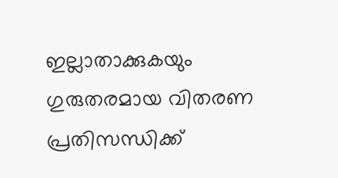ഇല്ലാതാക്കുകയും ഗുരുതരമായ വിതരണ പ്രതിസന്ധിക്ക്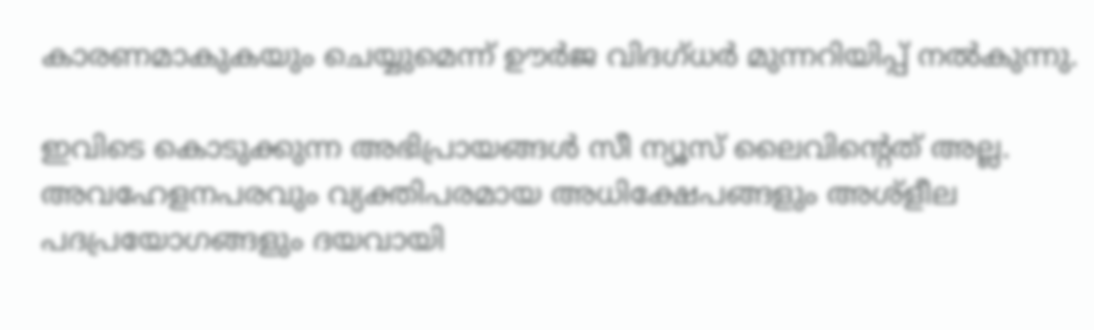കാരണമാകുകയും ചെയ്യുമെന്ന് ഊര്‍ജ വിദഗ്ധര്‍ മുന്നറിയിപ്പ് നല്‍കുന്നു.

ഇവിടെ കൊടുക്കുന്ന അഭിപ്രായങ്ങള്‍ സീ ന്യൂസ് ലൈവിന്റെത് അല്ല. അവഹേളനപരവും വ്യക്തിപരമായ അധിക്ഷേപങ്ങളും അശ്‌ളീല പദപ്രയോഗങ്ങളും ദയവായി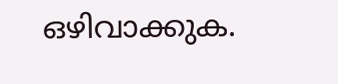ഒഴിവാക്കുക.